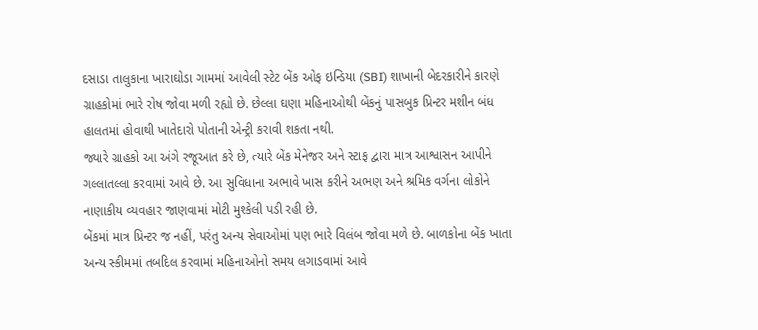દસાડા તાલુકાના ખારાઘોડા ગામમાં આવેલી સ્ટેટ બેંક ઓફ ઇન્ડિયા (SBI) શાખાની બેદરકારીને કારણે ગ્રાહકોમાં ભારે રોષ જોવા મળી રહ્યો છે. છેલ્લા ઘણા મહિનાઓથી બેંકનું પાસબુક પ્રિન્ટર મશીન બંધ હાલતમાં હોવાથી ખાતેદારો પોતાની એન્ટ્રી કરાવી શકતા નથી.
જ્યારે ગ્રાહકો આ અંગે રજૂઆત કરે છે, ત્યારે બેંક મેનેજર અને સ્ટાફ દ્વારા માત્ર આશ્વાસન આપીને ગલ્લાતલ્લા કરવામાં આવે છે. આ સુવિધાના અભાવે ખાસ કરીને અભણ અને શ્રમિક વર્ગના લોકોને નાણાકીય વ્યવહાર જાણવામાં મોટી મુશ્કેલી પડી રહી છે.
બેંકમાં માત્ર પ્રિન્ટર જ નહીં, પરંતુ અન્ય સેવાઓમાં પણ ભારે વિલંબ જોવા મળે છે. બાળકોના બેંક ખાતા અન્ય સ્કીમમાં તબદિલ કરવામાં મહિનાઓનો સમય લગાડવામાં આવે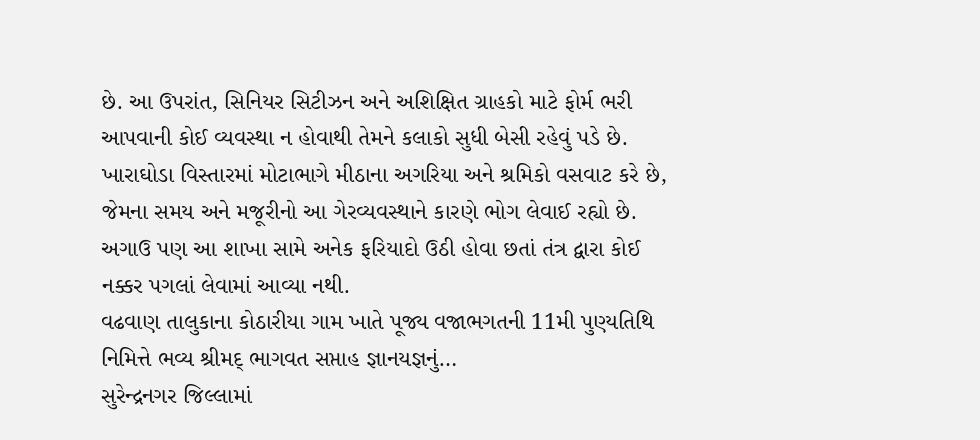છે. આ ઉપરાંત, સિનિયર સિટીઝન અને અશિક્ષિત ગ્રાહકો માટે ફોર્મ ભરી આપવાની કોઈ વ્યવસ્થા ન હોવાથી તેમને કલાકો સુધી બેસી રહેવું પડે છે. ખારાઘોડા વિસ્તારમાં મોટાભાગે મીઠાના અગરિયા અને શ્રમિકો વસવાટ કરે છે, જેમના સમય અને મજૂરીનો આ ગેરવ્યવસ્થાને કારણે ભોગ લેવાઈ રહ્યો છે. અગાઉ પણ આ શાખા સામે અનેક ફરિયાદો ઉઠી હોવા છતાં તંત્ર દ્વારા કોઈ નક્કર પગલાં લેવામાં આવ્યા નથી.
વઢવાણ તાલુકાના કોઠારીયા ગામ ખાતે પૂજ્ય વજાભગતની 11મી પુણ્યતિથિ નિમિત્તે ભવ્ય શ્રીમદ્ ભાગવત સપ્તાહ જ્ઞાનયજ્ઞનું…
સુરેન્દ્રનગર જિલ્લામાં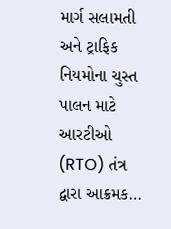માર્ગ સલામતી અને ટ્રાફિક નિયમોના ચુસ્ત પાલન માટે આરટીઓ (RTO) તંત્ર દ્વારા આક્રમક…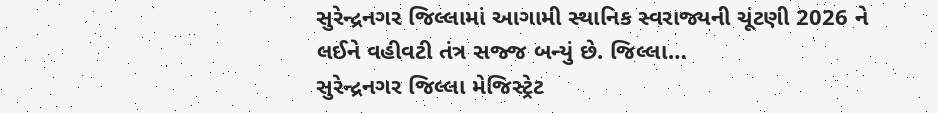સુરેન્દ્રનગર જિલ્લામાં આગામી સ્થાનિક સ્વરાજ્યની ચૂંટણી 2026 ને લઈને વહીવટી તંત્ર સજ્જ બન્યું છે. જિલ્લા…
સુરેન્દ્રનગર જિલ્લા મેજિસ્ટ્રેટ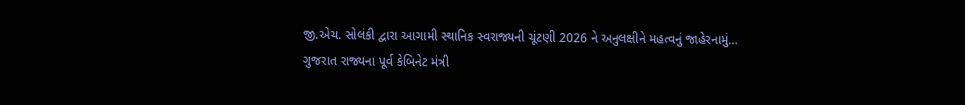જી.એચ. સોલંકી દ્વારા આગામી સ્થાનિક સ્વરાજ્યની ચૂંટણી 2026 ને અનુલક્ષીને મહત્વનું જાહેરનામું…
ગુજરાત રાજ્યના પૂર્વ કેબિનેટ મંત્રી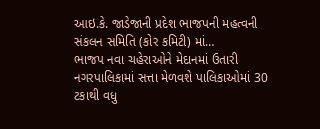આઇ.કે. જાડેજાની પ્રદેશ ભાજપની મહત્વની સંકલન સમિતિ (કોર કમિટી) માં…
ભાજપ નવા ચહેરાઓને મેદાનમાં ઉતારી નગરપાલિકામાં સત્તા મેળવશે પાલિકાઓમાં 30 ટકાથી વધુ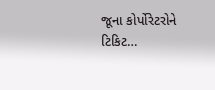જૂના કોર્પોરેટરોને ટિકિટ…